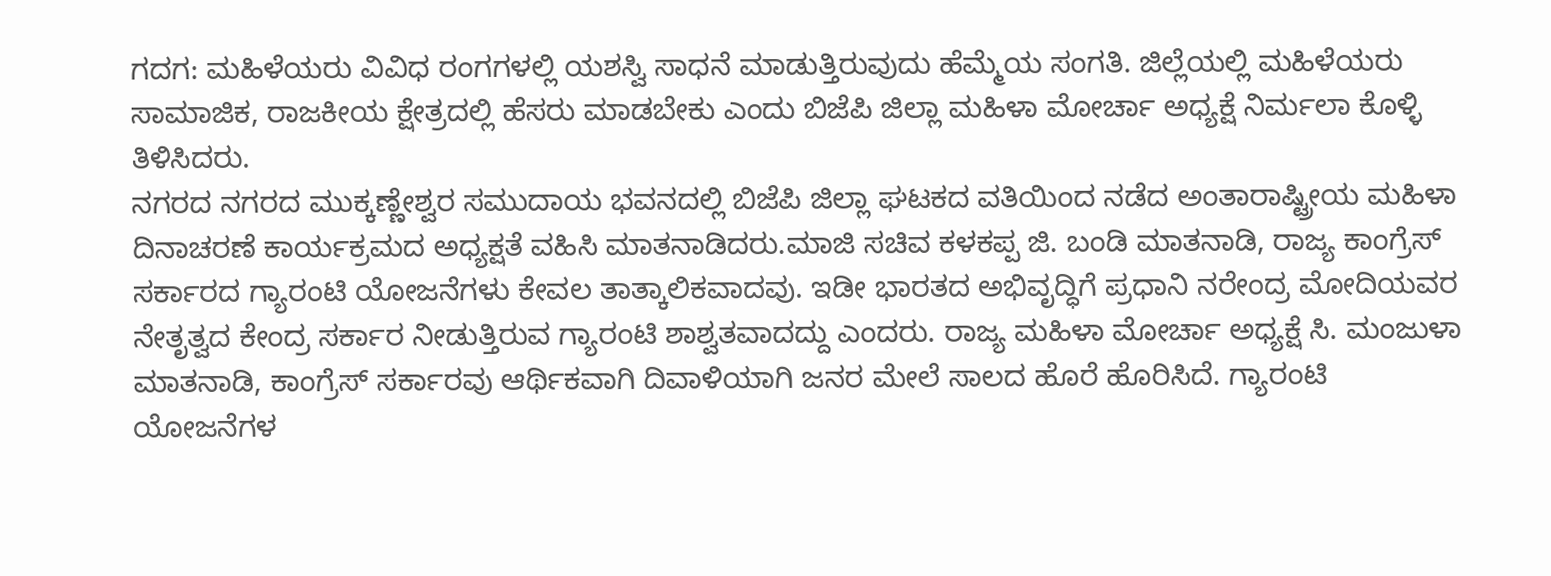ಗದಗ: ಮಹಿಳೆಯರು ವಿವಿಧ ರಂಗಗಳಲ್ಲಿ ಯಶಸ್ವಿ ಸಾಧನೆ ಮಾಡುತ್ತಿರುವುದು ಹೆಮ್ಮೆಯ ಸಂಗತಿ. ಜಿಲ್ಲೆಯಲ್ಲಿ ಮಹಿಳೆಯರು ಸಾಮಾಜಿಕ, ರಾಜಕೀಯ ಕ್ಷೇತ್ರದಲ್ಲಿ ಹೆಸರು ಮಾಡಬೇಕು ಎಂದು ಬಿಜೆಪಿ ಜಿಲ್ಲಾ ಮಹಿಳಾ ಮೋರ್ಚಾ ಅಧ್ಯಕ್ಷೆ ನಿರ್ಮಲಾ ಕೊಳ್ಳಿ ತಿಳಿಸಿದರು.
ನಗರದ ನಗರದ ಮುಕ್ಕಣ್ಣೇಶ್ವರ ಸಮುದಾಯ ಭವನದಲ್ಲಿ ಬಿಜೆಪಿ ಜಿಲ್ಲಾ ಘಟಕದ ವತಿಯಿಂದ ನಡೆದ ಅಂತಾರಾಷ್ಟ್ರೀಯ ಮಹಿಳಾ ದಿನಾಚರಣೆ ಕಾರ್ಯಕ್ರಮದ ಅಧ್ಯಕ್ಷತೆ ವಹಿಸಿ ಮಾತನಾಡಿದರು.ಮಾಜಿ ಸಚಿವ ಕಳಕಪ್ಪ ಜಿ. ಬಂಡಿ ಮಾತನಾಡಿ, ರಾಜ್ಯ ಕಾಂಗ್ರೆಸ್ ಸರ್ಕಾರದ ಗ್ಯಾರಂಟಿ ಯೋಜನೆಗಳು ಕೇವಲ ತಾತ್ಕಾಲಿಕವಾದವು. ಇಡೀ ಭಾರತದ ಅಭಿವೃದ್ಧಿಗೆ ಪ್ರಧಾನಿ ನರೇಂದ್ರ ಮೋದಿಯವರ ನೇತೃತ್ವದ ಕೇಂದ್ರ ಸರ್ಕಾರ ನೀಡುತ್ತಿರುವ ಗ್ಯಾರಂಟಿ ಶಾಶ್ವತವಾದದ್ದು ಎಂದರು. ರಾಜ್ಯ ಮಹಿಳಾ ಮೋರ್ಚಾ ಅಧ್ಯಕ್ಷೆ ಸಿ. ಮಂಜುಳಾ ಮಾತನಾಡಿ, ಕಾಂಗ್ರೆಸ್ ಸರ್ಕಾರವು ಆರ್ಥಿಕವಾಗಿ ದಿವಾಳಿಯಾಗಿ ಜನರ ಮೇಲೆ ಸಾಲದ ಹೊರೆ ಹೊರಿಸಿದೆ. ಗ್ಯಾರಂಟಿ ಯೋಜನೆಗಳ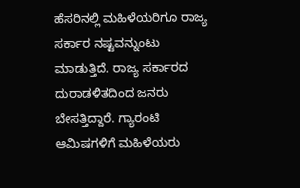ಹೆಸರಿನಲ್ಲಿ ಮಹಿಳೆಯರಿಗೂ ರಾಜ್ಯ ಸರ್ಕಾರ ನಷ್ಟವನ್ನುಂಟು ಮಾಡುತ್ತಿದೆ. ರಾಜ್ಯ ಸರ್ಕಾರದ ದುರಾಡಳಿತದಿಂದ ಜನರು ಬೇಸತ್ತಿದ್ದಾರೆ. ಗ್ಯಾರಂಟಿ ಆಮಿಷಗಳಿಗೆ ಮಹಿಳೆಯರು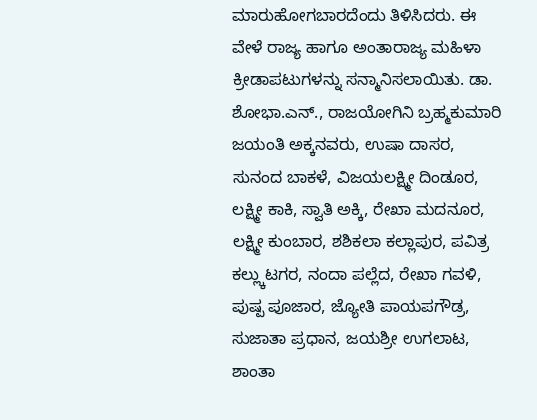ಮಾರುಹೋಗಬಾರದೆಂದು ತಿಳಿಸಿದರು. ಈ ವೇಳೆ ರಾಜ್ಯ ಹಾಗೂ ಅಂತಾರಾಜ್ಯ ಮಹಿಳಾ ಕ್ರೀಡಾಪಟುಗಳನ್ನು ಸನ್ಮಾನಿಸಲಾಯಿತು. ಡಾ. ಶೋಭಾ.ಎನ್., ರಾಜಯೋಗಿನಿ ಬ್ರಹ್ಮಕುಮಾರಿ ಜಯಂತಿ ಅಕ್ಕನವರು, ಉಷಾ ದಾಸರ, ಸುನಂದ ಬಾಕಳೆ, ವಿಜಯಲಕ್ಷ್ಮೀ ದಿಂಡೂರ, ಲಕ್ಷ್ಮೀ ಕಾಕಿ, ಸ್ವಾತಿ ಅಕ್ಕಿ, ರೇಖಾ ಮದನೂರ, ಲಕ್ಷ್ಮೀ ಕುಂಬಾರ, ಶಶಿಕಲಾ ಕಲ್ಲಾಪುರ, ಪವಿತ್ರ ಕಲ್ಲ್ಕುಟಗರ, ನಂದಾ ಪಲ್ಲೆದ, ರೇಖಾ ಗವಳಿ, ಪುಷ್ಪ ಪೂಜಾರ, ಜ್ಯೋತಿ ಪಾಯಪಗೌಡ್ರ, ಸುಜಾತಾ ಪ್ರಧಾನ, ಜಯಶ್ರೀ ಉಗಲಾಟ, ಶಾಂತಾ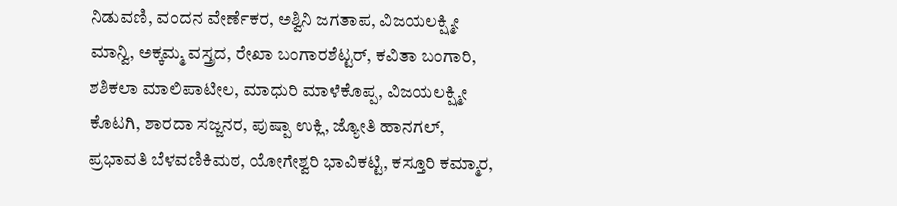ನಿಡುವಣಿ, ವಂದನ ವೇರ್ಣೆಕರ, ಅಶ್ವಿನಿ ಜಗತಾಪ, ವಿಜಯಲಕ್ಷ್ಮೀ ಮಾನ್ವಿ, ಅಕ್ಕಮ್ಮ ವಸ್ತ್ರದ, ರೇಖಾ ಬಂಗಾರಶೆಟ್ಟರ್, ಕವಿತಾ ಬಂಗಾರಿ, ಶಶಿಕಲಾ ಮಾಲಿಪಾಟೀಲ, ಮಾಧುರಿ ಮಾಳೆಕೊಪ್ಪ, ವಿಜಯಲಕ್ಷ್ಮೀ ಕೊಟಗಿ, ಶಾರದಾ ಸಜ್ಜನರ, ಪುಷ್ಪಾ ಉಕ್ಲಿ, ಜ್ಯೋತಿ ಹಾನಗಲ್, ಪ್ರಭಾವತಿ ಬೆಳವಣಿಕಿಮಠ, ಯೋಗೇಶ್ವರಿ ಭಾವಿಕಟ್ಟಿ, ಕಸ್ತೂರಿ ಕಮ್ಮಾರ,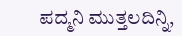ಪದ್ಮನಿ ಮುತ್ತಲದಿನ್ನಿ,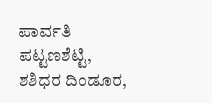ಪಾರ್ವತಿ ಪಟ್ಟಣಶೆಟ್ಟಿ, ಶಶಿಧರ ದಿಂಡೂರ,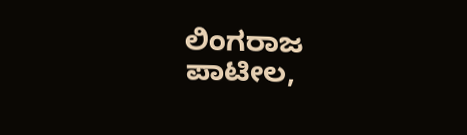ಲಿಂಗರಾಜ ಪಾಟೀಲ,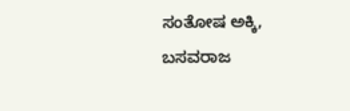ಸಂತೋಷ ಅಕ್ಕಿ, ಬಸವರಾಜ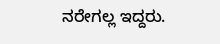ನರೇಗಲ್ಲ ಇದ್ದರು.